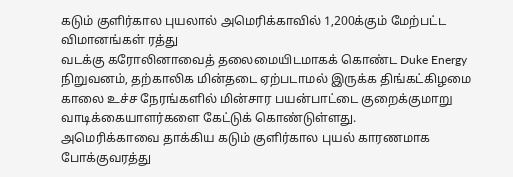கடும் குளிர்கால புயலால் அமெரிக்காவில் 1,200க்கும் மேற்பட்ட விமானங்கள் ரத்து
வடக்கு கரோலினாவைத் தலைமையிடமாகக் கொண்ட Duke Energy நிறுவனம், தற்காலிக மின்தடை ஏற்படாமல் இருக்க திங்கட்கிழமை காலை உச்ச நேரங்களில் மின்சார பயன்பாட்டை குறைக்குமாறு வாடிக்கையாளர்களை கேட்டுக் கொண்டுள்ளது.
அமெரிக்காவை தாக்கிய கடும் குளிர்கால புயல் காரணமாக போக்குவரத்து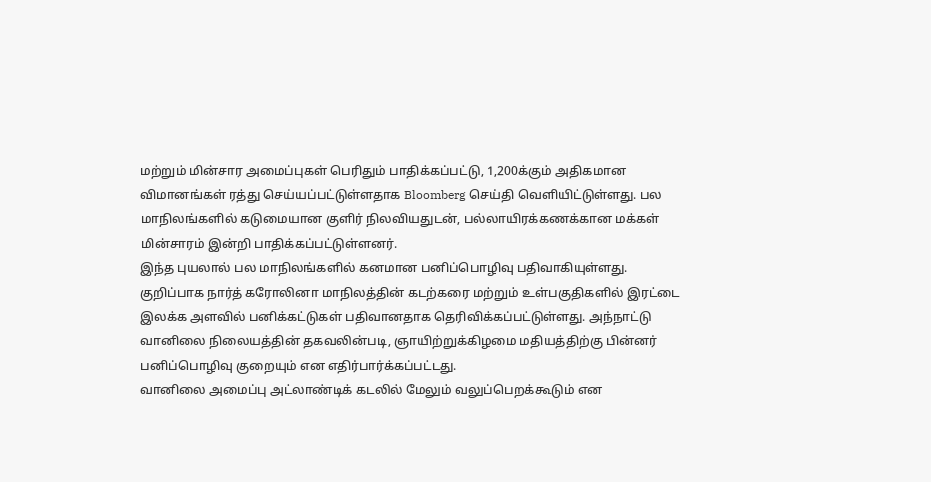மற்றும் மின்சார அமைப்புகள் பெரிதும் பாதிக்கப்பட்டு, 1,200க்கும் அதிகமான விமானங்கள் ரத்து செய்யப்பட்டுள்ளதாக Bloomberg செய்தி வெளியிட்டுள்ளது. பல மாநிலங்களில் கடுமையான குளிர் நிலவியதுடன், பல்லாயிரக்கணக்கான மக்கள் மின்சாரம் இன்றி பாதிக்கப்பட்டுள்ளனர்.
இந்த புயலால் பல மாநிலங்களில் கனமான பனிப்பொழிவு பதிவாகியுள்ளது. குறிப்பாக நார்த் கரோலினா மாநிலத்தின் கடற்கரை மற்றும் உள்பகுதிகளில் இரட்டை இலக்க அளவில் பனிக்கட்டுகள் பதிவானதாக தெரிவிக்கப்பட்டுள்ளது. அந்நாட்டு வானிலை நிலையத்தின் தகவலின்படி, ஞாயிற்றுக்கிழமை மதியத்திற்கு பின்னர் பனிப்பொழிவு குறையும் என எதிர்பார்க்கப்பட்டது.
வானிலை அமைப்பு அட்லாண்டிக் கடலில் மேலும் வலுப்பெறக்கூடும் என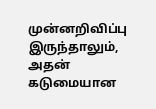முன்னறிவிப்பு இருந்தாலும், அதன் கடுமையான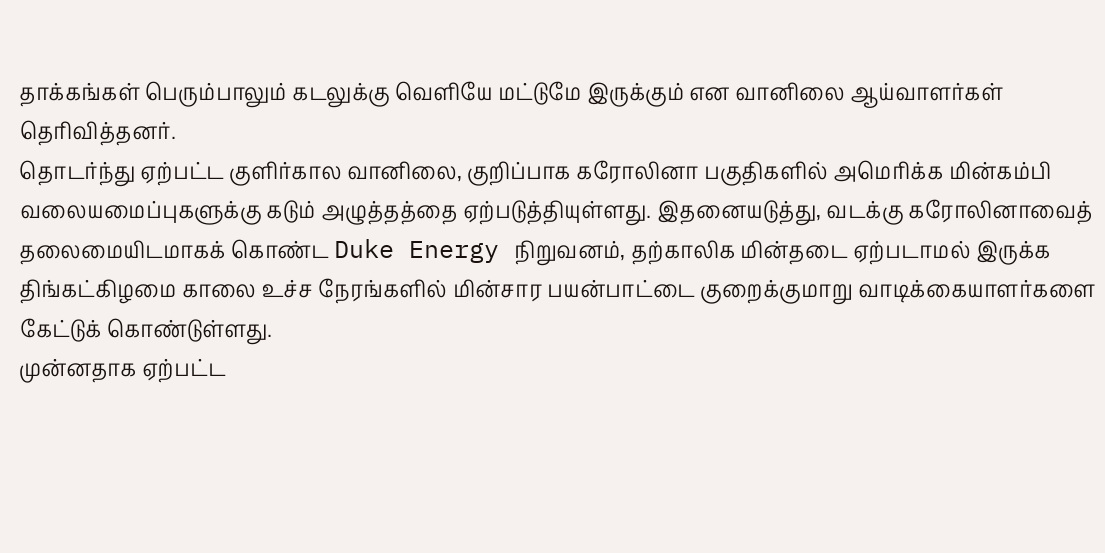தாக்கங்கள் பெரும்பாலும் கடலுக்கு வெளியே மட்டுமே இருக்கும் என வானிலை ஆய்வாளர்கள் தெரிவித்தனர்.
தொடர்ந்து ஏற்பட்ட குளிர்கால வானிலை, குறிப்பாக கரோலினா பகுதிகளில் அமெரிக்க மின்கம்பி வலையமைப்புகளுக்கு கடும் அழுத்தத்தை ஏற்படுத்தியுள்ளது. இதனையடுத்து, வடக்கு கரோலினாவைத் தலைமையிடமாகக் கொண்ட Duke Energy நிறுவனம், தற்காலிக மின்தடை ஏற்படாமல் இருக்க திங்கட்கிழமை காலை உச்ச நேரங்களில் மின்சார பயன்பாட்டை குறைக்குமாறு வாடிக்கையாளர்களை கேட்டுக் கொண்டுள்ளது.
முன்னதாக ஏற்பட்ட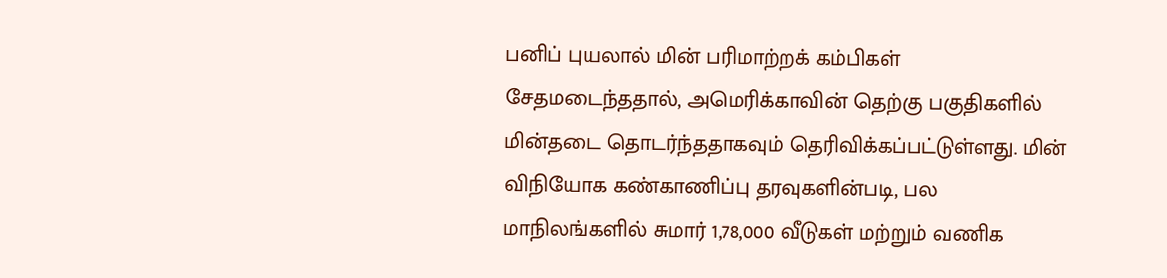பனிப் புயலால் மின் பரிமாற்றக் கம்பிகள் சேதமடைந்ததால், அமெரிக்காவின் தெற்கு பகுதிகளில் மின்தடை தொடர்ந்ததாகவும் தெரிவிக்கப்பட்டுள்ளது. மின் விநியோக கண்காணிப்பு தரவுகளின்படி, பல மாநிலங்களில் சுமார் 1,78,000 வீடுகள் மற்றும் வணிக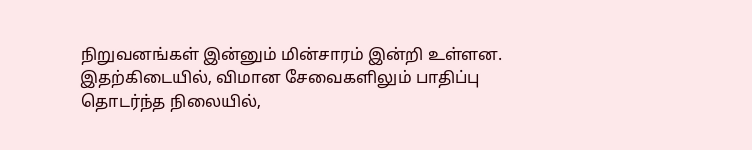நிறுவனங்கள் இன்னும் மின்சாரம் இன்றி உள்ளன.
இதற்கிடையில், விமான சேவைகளிலும் பாதிப்பு தொடர்ந்த நிலையில்,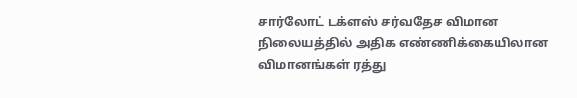சார்லோட் டக்ளஸ் சர்வதேச விமான நிலையத்தில் அதிக எண்ணிக்கையிலான விமானங்கள் ரத்து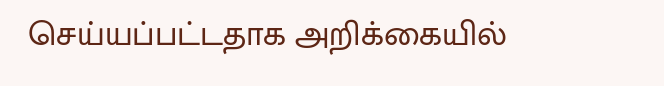செய்யப்பட்டதாக அறிக்கையில்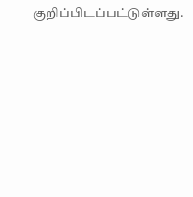குறிப்பிடப்பட்டுள்ளது.